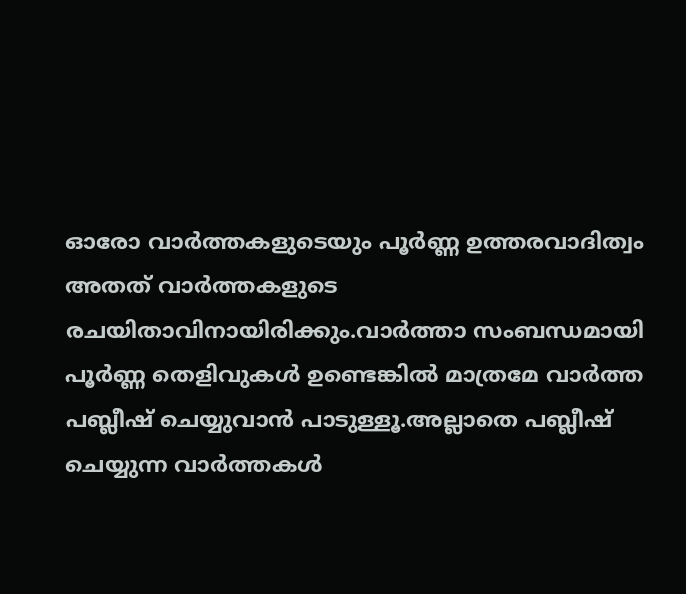ഓരോ വാര്‍ത്തകളുടെയും പൂര്‍ണ്ണ ഉത്തരവാദിത്വം അതത് വാര്‍ത്തകളുടെ രചയിതാവിനായിരിക്കും.വാര്‍ത്താ സംബന്ധമായി പൂര്‍ണ്ണ തെളിവുകള്‍ ഉണ്ടെങ്കില്‍ മാത്രമേ വാര്‍ത്ത പബ്ലീഷ് ചെയ്യുവാന്‍ പാടുള്ളൂ.അല്ലാതെ പബ്ലീഷ് ചെയ്യുന്ന വാര്‍ത്തകള്‍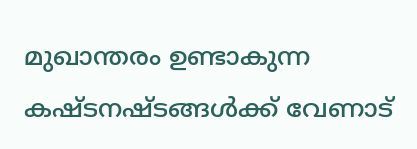മുഖാന്തരം ഉണ്ടാകുന്ന കഷ്ടനഷ്ടങ്ങള്‍ക്ക് വേണാട്‌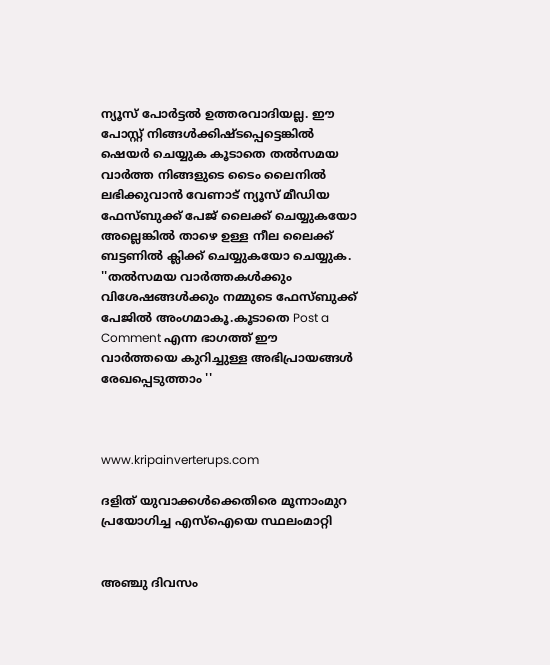ന്യൂസ്‌ പോര്‍ട്ടല്‍ ഉത്തരവാദിയല്ല. ഈ പോസ്റ്റ്‌ നിങ്ങള്‍ക്കിഷ്ടപ്പെട്ടെങ്കില്‍ ഷെയര്‍ ചെയ്യുക കൂടാതെ തല്‍സമയ വാര്‍ത്ത നിങ്ങളുടെ ടൈം ലൈനില്‍ ലഭിക്കുവാന്‍ വേണാട് ന്യൂസ്‌ മീഡിയ ഫേസ്ബുക്ക് പേജ് ലൈക്ക് ചെയ്യുകയോ അല്ലെങ്കില്‍ താഴെ ഉള്ള നീല ലൈക്ക് ബട്ടണില്‍ ക്ലിക്ക് ചെയ്യുകയോ ചെയ്യുക. ''തല്‍സമയ വാര്‍ത്തകള്‍ക്കും വിശേഷങ്ങള്‍ക്കും നമ്മുടെ ഫേസ്ബുക്ക് പേജിൽ അംഗമാകൂ.കൂടാതെ Post a Comment എന്ന ഭാഗത്ത് ഈ വാര്‍ത്തയെ കുറിച്ചുള്ള അഭിപ്രായങ്ങള്‍ രേഖപ്പെടുത്താം ''



www.kripainverterups.com

ദളിത് യുവാക്കള്‍ക്കെതിരെ മൂന്നാംമുറ പ്രയോഗിച്ച എസ്‌ഐയെ സ്ഥലംമാറ്റി


അഞ്ചു ദിവസം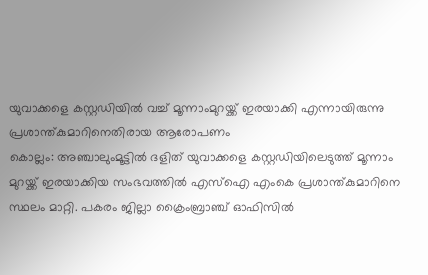യുവാക്കളെ കസ്റ്റഡിയില്‍ വച്ച്‌ മൂന്നാംമുറയ്ക്ക് ഇരയാക്കി എന്നായിരുന്നു പ്രശാന്ത്കുമാറിനെതിരായ ആരോപണം
കൊല്ലം: അഞ്ചാലുംമൂട്ടില്‍ ദളിത് യുവാക്കളെ കസ്റ്റഡിയിലെടുത്ത് മൂന്നാം മുറയ്ക്ക് ഇരയാക്കിയ സംഭവത്തില്‍ എസ്‌ഐ എംകെ പ്രശാന്ത്കുമാറിനെ സ്ഥലം മാറ്റി. പകരം ജില്ലാ ക്രൈംബ്രാഞ്ച് ഓഫിസില്‍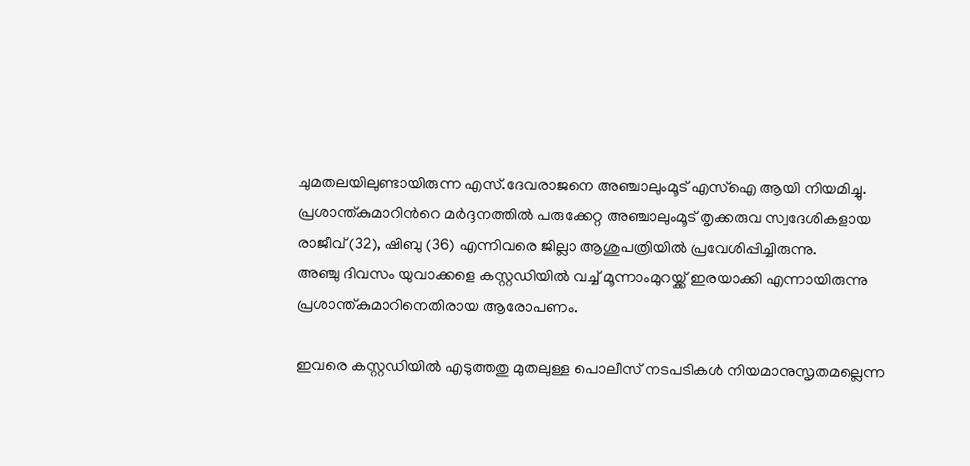ചുമതലയിലുണ്ടായിരുന്ന എസ്.ദേവരാജനെ അഞ്ചാലുംമൂട് എസ്‌ഐ ആയി നിയമിച്ചു. പ്രശാന്ത്കുമാറിന്‍റെ മര്‍ദ്ദനത്തില്‍ പരുക്കേറ്റ അഞ്ചാലുംമൂട് തൃക്കരുവ സ്വദേശികളായ രാജീവ് (32), ഷിബു (36) എന്നിവരെ ജില്ലാ ആശുപത്രിയില്‍ പ്രവേശിപ്പിച്ചിരുന്നു.
അഞ്ചു ദിവസം യുവാക്കളെ കസ്റ്റഡിയില്‍ വച്ച്‌ മൂന്നാംമുറയ്ക്ക് ഇരയാക്കി എന്നായിരുന്നു പ്രശാന്ത്കുമാറിനെതിരായ ആരോപണം.

ഇവരെ കസ്റ്റഡിയില്‍ എടുത്തതു മുതലുള്ള പൊലീസ് നടപടികള്‍ നിയമാനുസൃതമല്ലെന്ന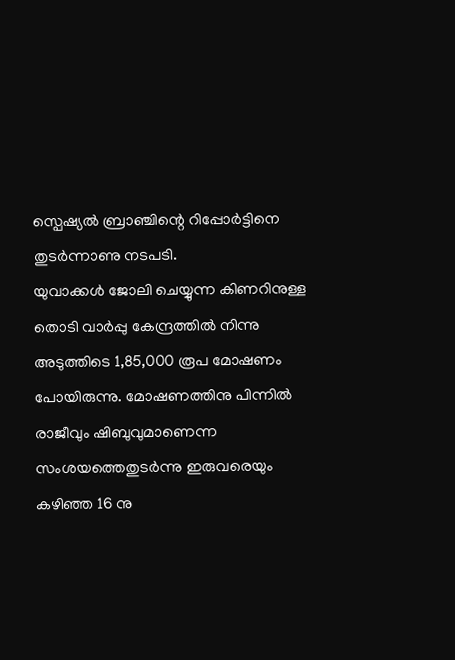സ്പെഷ്യല്‍ ബ്രാഞ്ചിന്റെ റിപ്പോര്‍ട്ടിനെ തുടര്‍ന്നാണു നടപടി.
യുവാക്കള്‍ ജോലി ചെയ്യുന്ന കിണറിനുള്ള തൊടി വാര്‍പ്പു കേന്ദ്രത്തില്‍ നിന്നു അടുത്തിടെ 1,85,000 രൂപ മോഷണം പോയിരുന്നു. മോഷണത്തിനു പിന്നില്‍ രാജീവും ഷിബുവുമാണെന്ന സംശയത്തെതുടര്‍ന്നു ഇരുവരെയും കഴിഞ്ഞ 16 നു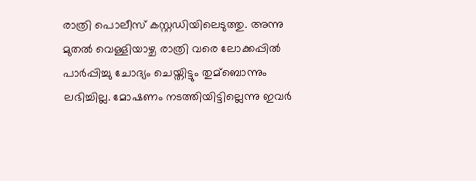രാത്രി പൊലീസ് കസ്റ്റഡിയിലെടുത്തു. അന്നു മുതല്‍ വെള്ളിയാഴ്ച രാത്രി വരെ ലോക്കപ്പില്‍ പാര്‍പ്പിച്ചു ചോദ്യം ചെയ്തിട്ടും തുമ്ബൊന്നും ലഭിച്ചില്ല. മോഷണം നടത്തിയിട്ടില്ലെന്നു ഇവര്‍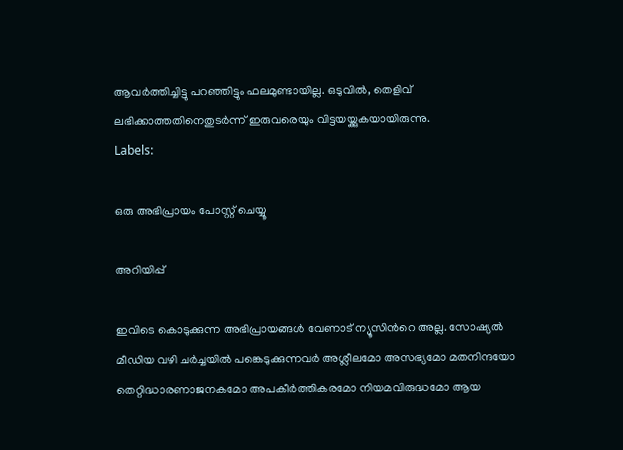ആവര്‍ത്തിച്ചിട്ടു പറഞ്ഞിട്ടും ഫലമുണ്ടായില്ല. ഒടുവില്‍, തെളിവ് ലഭിക്കാത്തതിനെതുടര്‍ന്ന് ഇരുവരെയും വിട്ടയയ്ക്കുകയായിരുന്നു.
Labels:

ഒരു അഭിപ്രായം പോസ്റ്റ് ചെയ്യൂ

അറിയിപ്പ്

ഇവിടെ കൊടുക്കുന്ന അഭിപ്രായങ്ങള്‍ വേണാട് ന്യൂസിന്‍റെ അല്ല. സോഷ്യല്‍ മീഡിയ വഴി ചര്‍ച്ചയില്‍ പങ്കെടുക്കുന്നവര്‍ അശ്ലീലമോ അസഭ്യമോ മതനിന്ദയോ തെറ്റിദ്ധാരണാജനകമോ അപകീര്‍ത്തികരമോ നിയമവിരുദ്ധമോ ആയ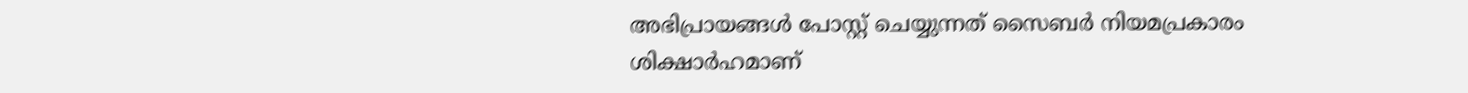അഭിപ്രായങ്ങള്‍ പോസ്റ്റ്‌ ചെയ്യുന്നത്‌ സൈബര്‍ നിയമപ്രകാരം ശിക്ഷാര്‍ഹമാണ്‌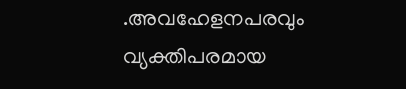.അവഹേളനപരവും വ്യക്തിപരമായ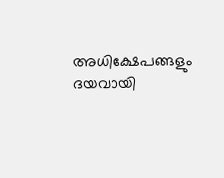അധിക്ഷേപങ്ങളും ദയവായി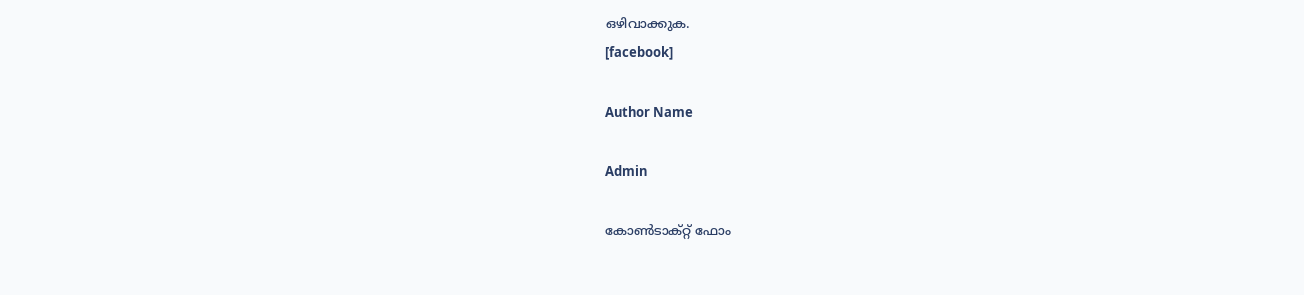ഒഴിവാക്കുക.
[facebook]

Author Name

Admin

കോൺടാക്റ്റ് ഫോം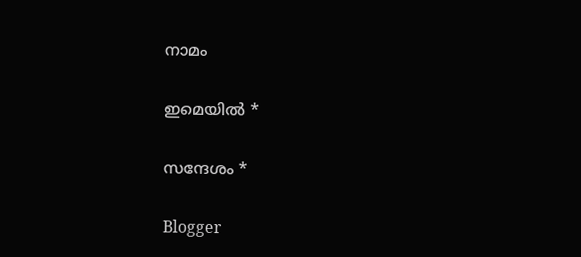നാമം

ഇമെയില്‍ *

സന്ദേശം *

Blogger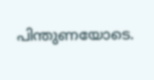പിന്തുണയോടെ.